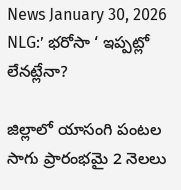News January 30, 2026
NLG:’ భరోసా ‘ ఇప్పట్లో లేనట్లేనా?

జిల్లాలో యాసంగి పంటల సాగు ప్రారంభమై 2 నెలలు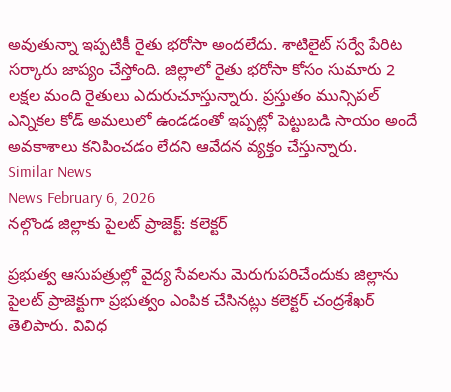అవుతున్నా ఇప్పటికీ రైతు భరోసా అందలేదు. శాటిలైట్ సర్వే పేరిట సర్కారు జాప్యం చేస్తోంది. జిల్లాలో రైతు భరోసా కోసం సుమారు 2 లక్షల మంది రైతులు ఎదురుచూస్తున్నారు. ప్రస్తుతం మున్సిపల్ ఎన్నికల కోడ్ అమలులో ఉండడంతో ఇప్పట్లో పెట్టుబడి సాయం అందే అవకాశాలు కనిపించడం లేదని ఆవేదన వ్యక్తం చేస్తున్నారు.
Similar News
News February 6, 2026
నల్గొండ జిల్లాకు పైలట్ ప్రాజెక్ట్: కలెక్టర్

ప్రభుత్వ ఆసుపత్రుల్లో వైద్య సేవలను మెరుగుపరిచేందుకు జిల్లాను పైలట్ ప్రాజెక్టుగా ప్రభుత్వం ఎంపిక చేసినట్లు కలెక్టర్ చంద్రశేఖర్ తెలిపారు. వివిధ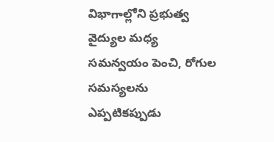విభాగాల్లోని ప్రభుత్వ వైద్యుల మధ్య సమన్వయం పెంచి, రోగుల సమస్యలను ఎప్పటికప్పుడు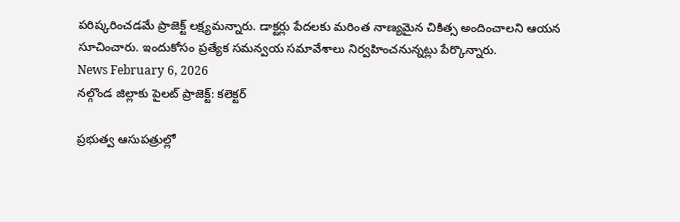పరిష్కరించడమే ప్రాజెక్ట్ లక్ష్యమన్నారు. డాక్టర్లు పేదలకు మరింత నాణ్యమైన చికిత్స అందించాలని ఆయన సూచించారు. ఇందుకోసం ప్రత్యేక సమన్వయ సమావేశాలు నిర్వహించనున్నట్లు పేర్కొన్నారు.
News February 6, 2026
నల్గొండ జిల్లాకు పైలట్ ప్రాజెక్ట్: కలెక్టర్

ప్రభుత్వ ఆసుపత్రుల్లో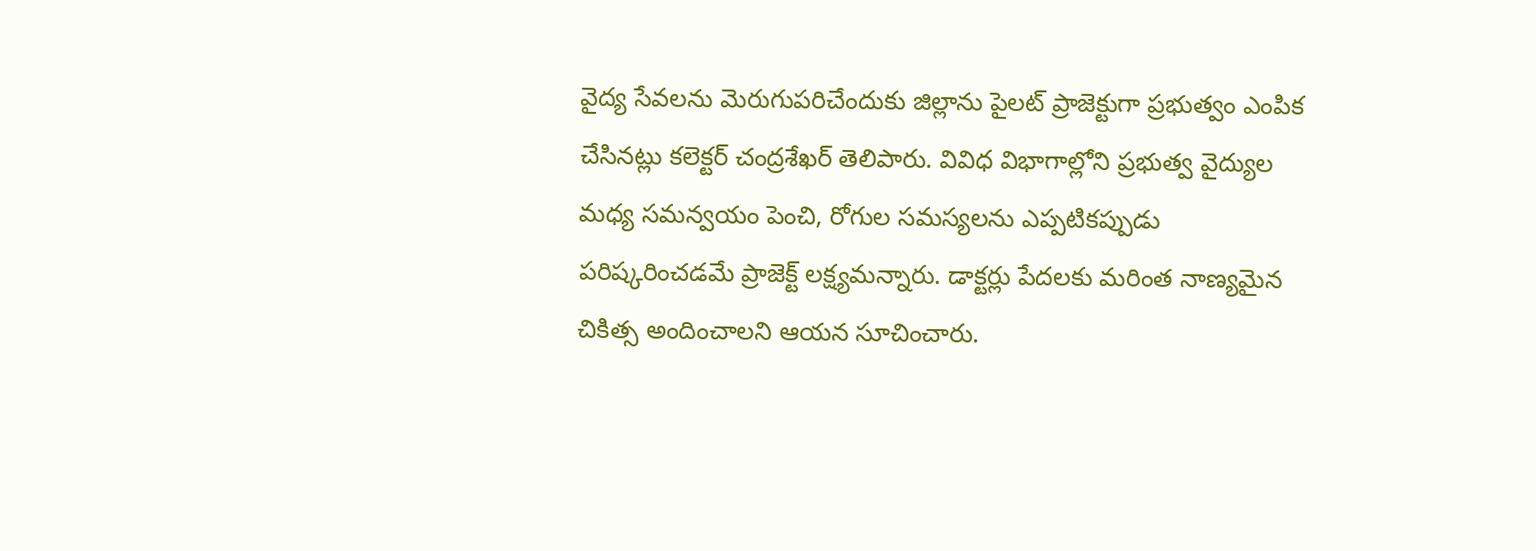వైద్య సేవలను మెరుగుపరిచేందుకు జిల్లాను పైలట్ ప్రాజెక్టుగా ప్రభుత్వం ఎంపిక చేసినట్లు కలెక్టర్ చంద్రశేఖర్ తెలిపారు. వివిధ విభాగాల్లోని ప్రభుత్వ వైద్యుల మధ్య సమన్వయం పెంచి, రోగుల సమస్యలను ఎప్పటికప్పుడు పరిష్కరించడమే ప్రాజెక్ట్ లక్ష్యమన్నారు. డాక్టర్లు పేదలకు మరింత నాణ్యమైన చికిత్స అందించాలని ఆయన సూచించారు.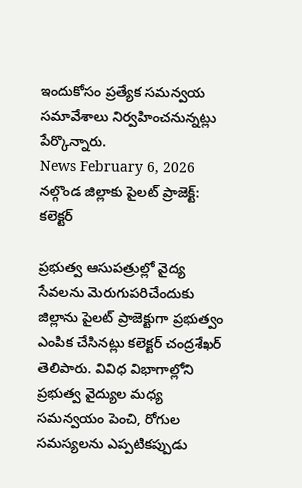ఇందుకోసం ప్రత్యేక సమన్వయ సమావేశాలు నిర్వహించనున్నట్లు పేర్కొన్నారు.
News February 6, 2026
నల్గొండ జిల్లాకు పైలట్ ప్రాజెక్ట్: కలెక్టర్

ప్రభుత్వ ఆసుపత్రుల్లో వైద్య సేవలను మెరుగుపరిచేందుకు జిల్లాను పైలట్ ప్రాజెక్టుగా ప్రభుత్వం ఎంపిక చేసినట్లు కలెక్టర్ చంద్రశేఖర్ తెలిపారు. వివిధ విభాగాల్లోని ప్రభుత్వ వైద్యుల మధ్య సమన్వయం పెంచి, రోగుల సమస్యలను ఎప్పటికప్పుడు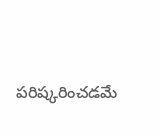పరిష్కరించడమే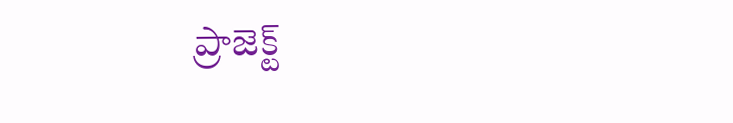ప్రాజెక్ట్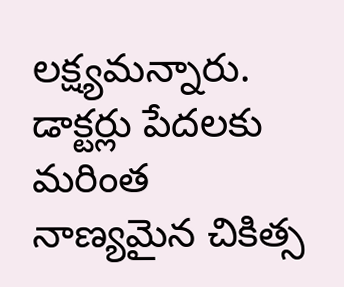లక్ష్యమన్నారు. డాక్టర్లు పేదలకు మరింత నాణ్యమైన చికిత్స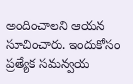అందించాలని ఆయన సూచించారు. ఇందుకోసం ప్రత్యేక సమన్వయ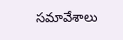సమావేశాలు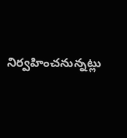నిర్వహించనున్నట్లు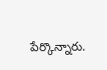పేర్కొన్నారు.